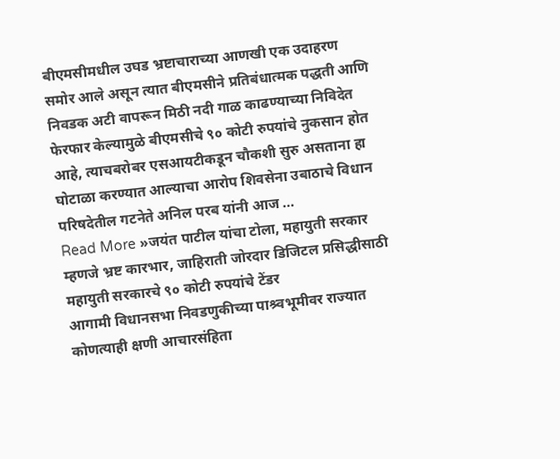बीएमसीमधील उघड भ्रष्टाचाराच्या आणखी एक उदाहरण समोर आले असून त्यात बीएमसीने प्रतिबंधात्मक पद्धती आणि निवडक अटी वापरून मिठी नदी गाळ काढण्याच्या निविदेत फेरफार केल्यामुळे बीएमसीचे ९० कोटी रुपयांचे नुकसान होत आहे, त्याचबरोबर एसआयटीकडून चौकशी सुरु असताना हा घोटाळा करण्यात आल्याचा आरोप शिवसेना उबाठाचे विधान परिषदेतील गटनेते अनिल परब यांनी आज …
Read More »जयंत पाटील यांचा टोला, महायुती सरकार म्हणजे भ्रष्ट कारभार, जाहिराती जोरदार डिजिटल प्रसिद्धीसाठी महायुती सरकारचे ९० कोटी रुपयांचे टेंडर
आगामी विधानसभा निवडणुकीच्या पाश्र्वभूमीवर राज्यात कोणत्याही क्षणी आचारसंहिता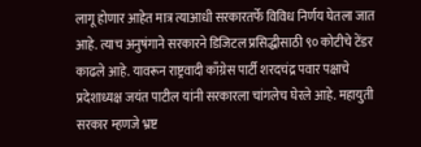लागू होणार आहेत मात्र त्याआधी सरकारतर्फे विविध निर्णय घेतला जात आहे. त्याच अनुषंगाने सरकारने डिजिटल प्रसिद्धीसाठी ९० कोटीचे टेंडर काढले आहे. यावरून राष्ट्रवादी काँग्रेस पार्टी शरदचंद्र पवार पक्षाचे प्रदेशाध्यक्ष जयंत पाटील यांनी सरकारला चांगलेच घेरले आहे. महायुती सरकार म्हणजे भ्रष्ट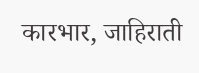कारभार, जाहिराती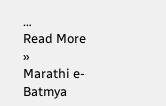…
Read More »
Marathi e-Batmya